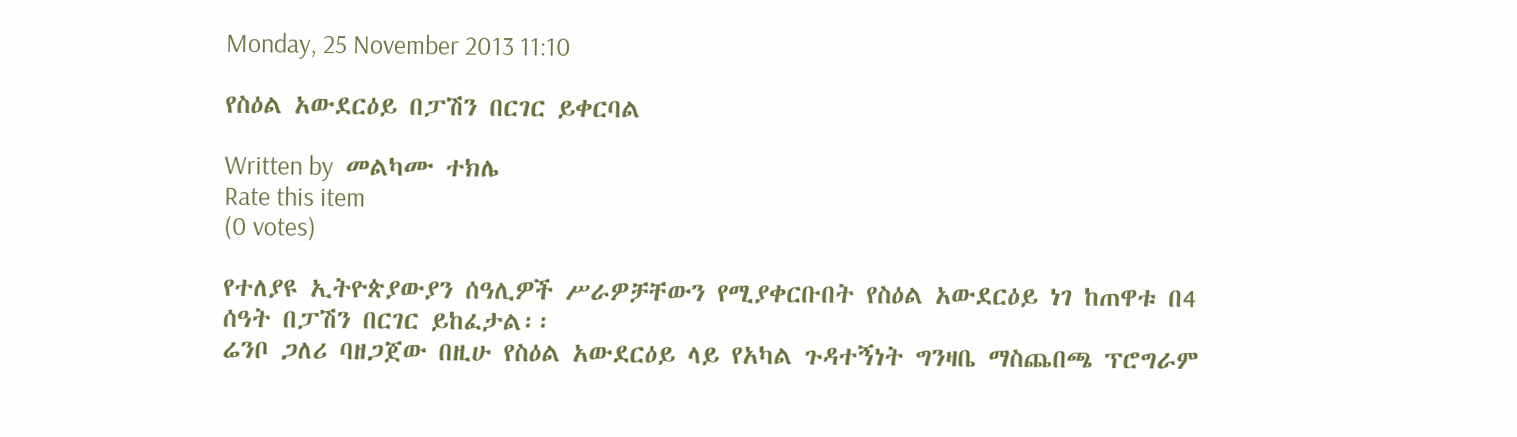Monday, 25 November 2013 11:10

የስዕል አውደርዕይ በፓሽን በርገር ይቀርባል

Written by  መልካሙ ተክሌ
Rate this item
(0 votes)

የተለያዩ ኢትዮጵያውያን ሰዓሊዎች ሥራዎቻቸውን የሚያቀርቡበት የስዕል አውደርዕይ ነገ ከጠዋቱ በ4 ሰዓት በፓሽን በርገር ይከፈታል፡፡
ሬንቦ ጋለሪ ባዘጋጀው በዚሁ የስዕል አውደርዕይ ላይ የአካል ጉዳተኝነት ግንዛቤ ማስጨበጫ ፕሮግራም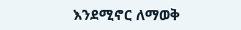እንደሚኖር ለማወቅ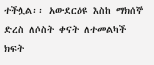ተችሏል፡፡ አውደርዕዩ እስከ ማክሰኞ ድረስ ለሶስት ቀናት ለተመልካች ክፍት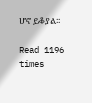ሆኖ ይቆያል፡፡

Read 1196 times